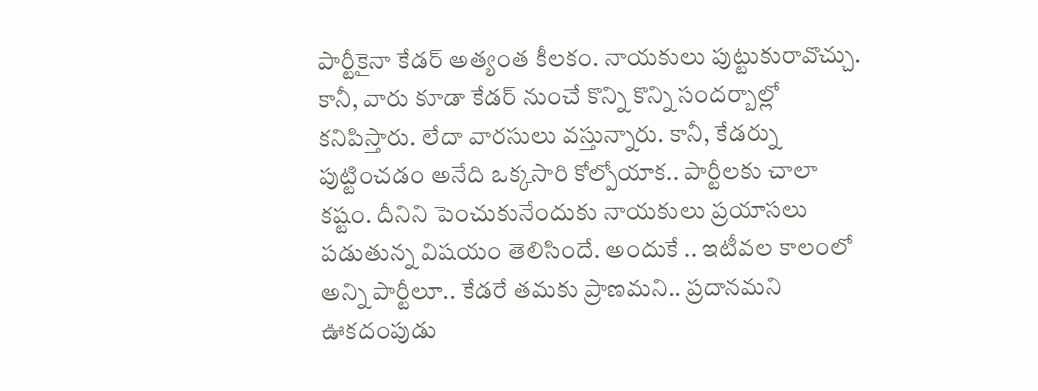పార్టీకైనా కేడర్ అత్యంత కీలకం. నాయకులు పుట్టుకురావొచ్చు. కానీ, వారు కూడా కేడర్ నుంచే కొన్ని కొన్ని సందర్బాల్లో కనిపిస్తారు. లేదా వారసులు వస్తున్నారు. కానీ, కేడర్ను పుట్టించడం అనేది ఒక్కసారి కోల్పోయాక.. పార్టీలకు చాలా కష్టం. దీనిని పెంచుకునేందుకు నాయకులు ప్రయాసలు పడుతున్న విషయం తెలిసిందే. అందుకే .. ఇటీవల కాలంలో అన్ని పార్టీలూ.. కేడరే తమకు ప్రాణమని.. ప్రదానమని ఊకదంపుడు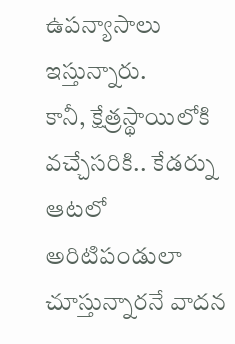ఉపన్యాసాలు ఇస్తున్నారు.
కానీ, క్షేత్రస్థాయిలోకి వచ్చేసరికి.. కేడర్ను ఆటలో అరిటిపండులా చూస్తున్నారనే వాదన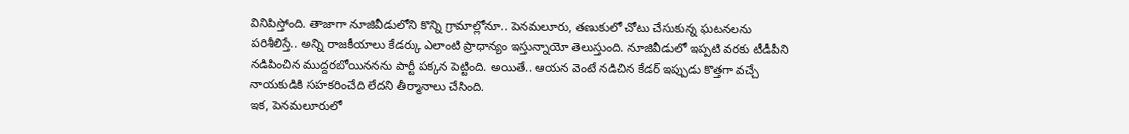వినిపిస్తోంది. తాజాగా నూజివీడులోని కొన్ని గ్రామాల్లోనూ.. పెనమలూరు, తణుకులో చోటు చేసుకున్న ఘటనలను పరిశీలిస్తే.. అన్ని రాజకీయాలు కేడర్కు ఎలాంటి ప్రాధాన్యం ఇస్తున్నాయో తెలుస్తుంది. నూజివీడులో ఇప్పటి వరకు టీడీపీని నడిపించిన ముద్దరబోయిననను పార్టీ పక్కన పెట్టింది. అయితే.. ఆయన వెంటే నడిచిన కేడర్ ఇప్పుడు కొత్తగా వచ్చే నాయకుడికి సహకరించేది లేదని తీర్మానాలు చేసింది.
ఇక, పెనమలూరులో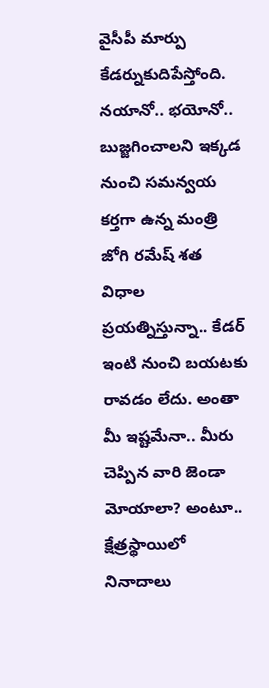వైసీపీ మార్పు కేడర్నుకుదిపేస్తోంది. నయానో.. భయోనో.. బుజ్జగించాలని ఇక్కడ నుంచి సమన్వయ కర్తగా ఉన్న మంత్రి జోగి రమేష్ శత విధాల ప్రయత్నిస్తున్నా.. కేడర్ ఇంటి నుంచి బయటకు రావడం లేదు. అంతా మీ ఇష్టమేనా.. మీరు చెప్పిన వారి జెండా మోయాలా? అంటూ.. క్షేత్రస్థాయిలో నినాదాలు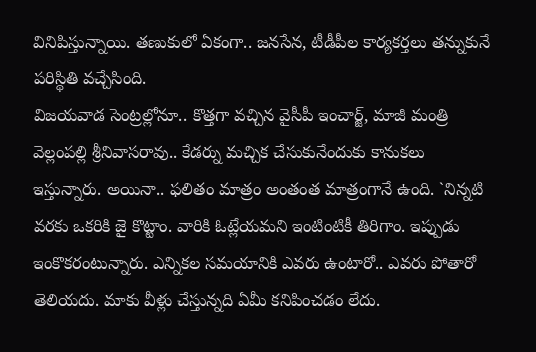వినిపిస్తున్నాయి. తణుకులో ఏకంగా.. జనసేన, టీడీపీల కార్యకర్తలు తన్నుకునే పరిస్థితి వచ్చేసింది.
విజయవాడ సెంట్రల్లోనూ.. కొత్తగా వచ్చిన వైసీపీ ఇంచార్జ్, మాజీ మంత్రి వెల్లంపల్లి శ్రీనివాసరావు.. కేడర్ను మచ్చిక చేసుకునేందుకు కానుకలు ఇస్తున్నారు. అయినా.. ఫలితం మాత్రం అంతంత మాత్రంగానే ఉంది. `నిన్నటి వరకు ఒకరికి జై కొట్టాం. వారికి ఓట్లేయమని ఇంటింటికీ తిరిగాం. ఇప్పుడు ఇంకొకరంటున్నారు. ఎన్నికల సమయానికి ఎవరు ఉంటారో.. ఎవరు పోతారో తెలియదు. మాకు వీళ్లు చేస్తున్నది ఏమీ కనిపించడం లేదు.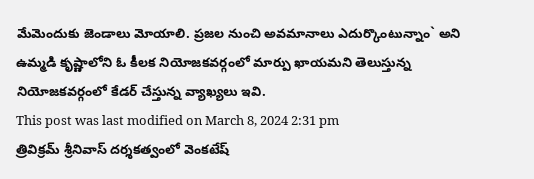మేమెందుకు జెండాలు మోయాలి. ప్రజల నుంచి అవమానాలు ఎదుర్కొంటున్నాం` అని ఉమ్మడి కృష్ణాలోని ఓ కీలక నియోజకవర్గంలో మార్పు ఖాయమని తెలుస్తున్న నియోజకవర్గంలో కేడర్ చేస్తున్న వ్యాఖ్యలు ఇవి.
This post was last modified on March 8, 2024 2:31 pm
త్రివిక్రమ్ శ్రీనివాస్ దర్శకత్వంలో వెంకటేష్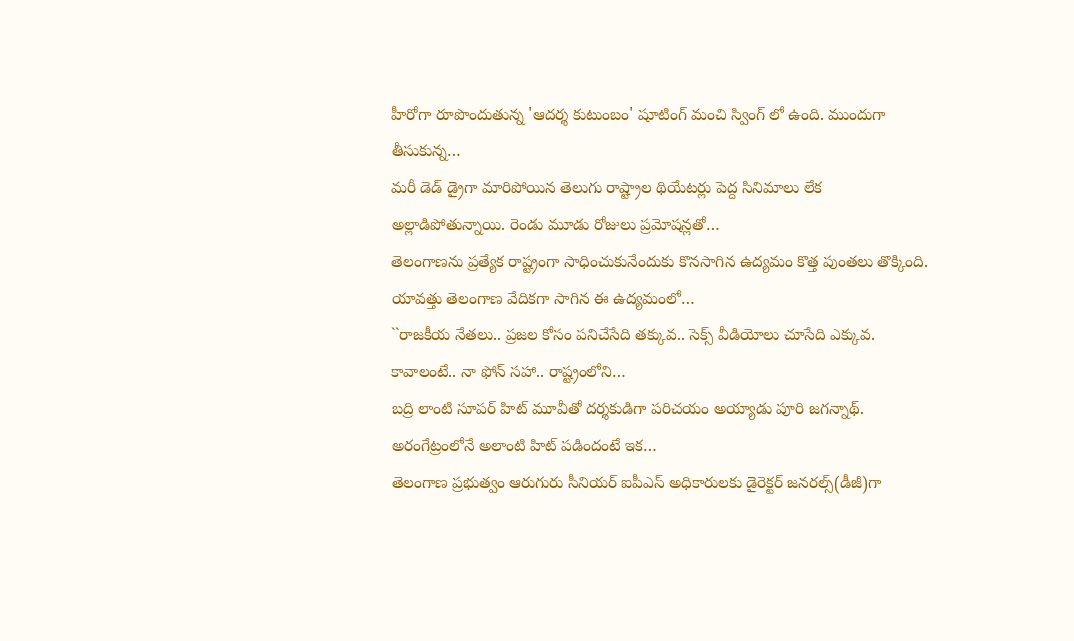హీరోగా రూపొందుతున్న 'ఆదర్శ కుటుంబం' షూటింగ్ మంచి స్వింగ్ లో ఉంది. ముందుగా తీసుకున్న…
మరీ డెడ్ డ్రైగా మారిపోయిన తెలుగు రాష్ట్రాల థియేటర్లు పెద్ద సినిమాలు లేక అల్లాడిపోతున్నాయి. రెండు మూడు రోజులు ప్రమోషన్లతో…
తెలంగాణను ప్రత్యేక రాష్ట్రంగా సాధించుకునేందుకు కొనసాగిన ఉద్యమం కొత్త పుంతలు తొక్కింది. యావత్తు తెలంగాణ వేదికగా సాగిన ఈ ఉద్యమంలో…
``రాజకీయ నేతలు.. ప్రజల కోసం పనిచేసేది తక్కువ.. సెక్స్ వీడియోలు చూసేది ఎక్కువ. కావాలంటే.. నా ఫోన్ సహా.. రాష్ట్రంలోని…
బద్రి లాంటి సూపర్ హిట్ మూవీతో దర్శకుడిగా పరిచయం అయ్యాడు పూరి జగన్నాథ్. అరంగేట్రంలోనే అలాంటి హిట్ పడిందంటే ఇక…
తెలంగాణ ప్రభుత్వం ఆరుగురు సీనియర్ ఐపీఎస్ అధికారులకు డైరెక్టర్ జనరల్స్(డీజీ)గా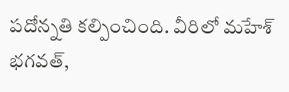పదోన్నతి కల్పించింది. వీరిలో మహేశ్ భగవత్,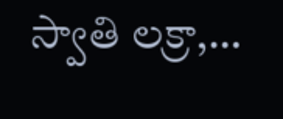స్వాతి లక్రా,…